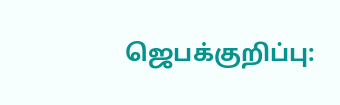ஜெபக்குறிப்பு: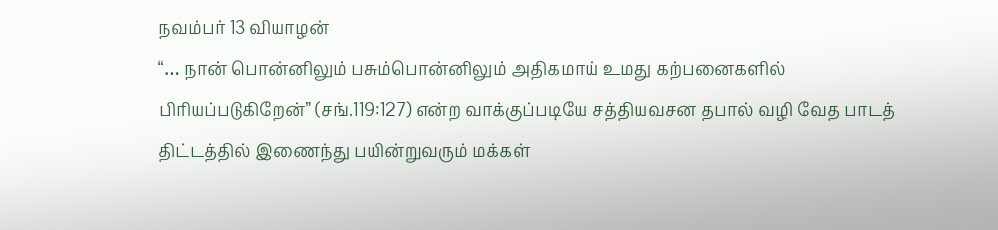நவம்பர் 13 வியாழன்
“… நான் பொன்னிலும் பசும்பொன்னிலும் அதிகமாய் உமது கற்பனைகளில் பிரியப்படுகிறேன்” (சங்.119:127) என்ற வாக்குப்படியே சத்தியவசன தபால் வழி வேத பாடத் திட்டத்தில் இணைந்து பயின்றுவரும் மக்கள்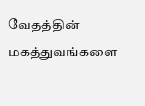வேதத்தின் மகத்துவங்களை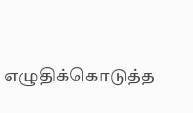எழுதிக்கொடுத்த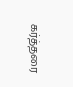கர்த்தரை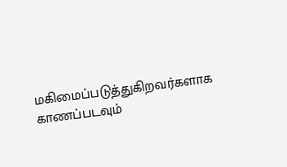மகிமைப்படுத்துகிறவர்களாக காணப்படவும்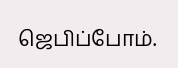ஜெபிப்போம்.